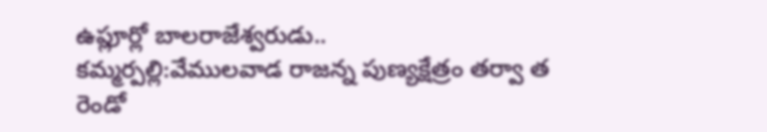ఉప్లూర్లో బాలరాజేశ్వరుడు..
కమ్మర్పల్లి:వేములవాడ రాజన్న పుణ్యక్షేత్రం తర్వా త రెండో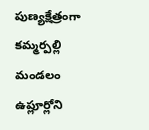పుణ్యక్షేత్రంగా కమ్మర్పల్లి మండలం ఉప్లూర్లోని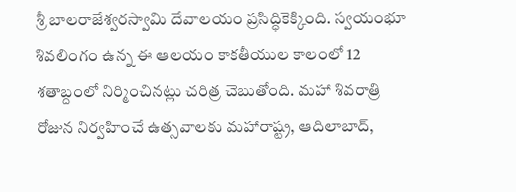శ్రీ బాలరాజేశ్వరస్వామి దేవాలయం ప్రసిద్ధికెక్కింది. స్వయంభూ శివలింగం ఉన్న ఈ ఆలయం కాకతీయుల కాలంలో 12 శతాబ్దంలో నిర్మించినట్లు చరిత్ర చెబుతోంది. మహా శివరాత్రి రోజున నిర్వహించే ఉత్సవాలకు మహారాష్ట్ర, ఆదిలాబాద్,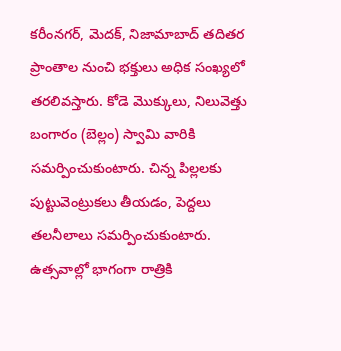కరీంనగర్, మెదక్, నిజామాబాద్ తదితర ప్రాంతాల నుంచి భక్తులు అధిక సంఖ్యలో తరలివస్తారు. కోడె మొక్కులు, నిలువెత్తు బంగారం (బెల్లం) స్వామి వారికి సమర్పించుకుంటారు. చిన్న పిల్లలకు పుట్టువెంట్రుకలు తీయడం, పెద్దలు తలనీలాలు సమర్పించుకుంటారు. ఉత్సవాల్లో భాగంగా రాత్రికి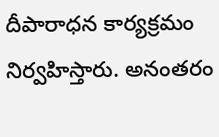దీపారాధన కార్యక్రమం నిర్వహిస్తారు. అనంతరం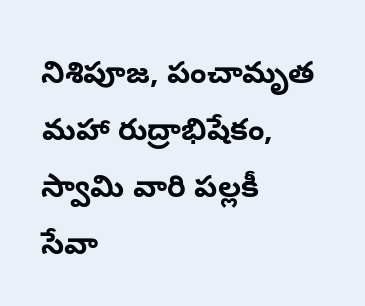నిశిపూజ, పంచామృత మహా రుద్రాభిషేకం, స్వామి వారి పల్లకీ సేవా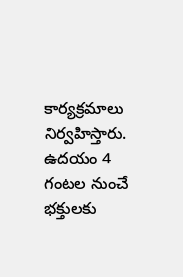కార్యక్రమాలు నిర్వహిస్తారు. ఉదయం 4 గంటల నుంచే భక్తులకు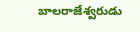బాలరాజేశ్వరుడు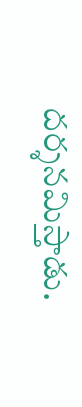దర్శనమిస్తాడు.